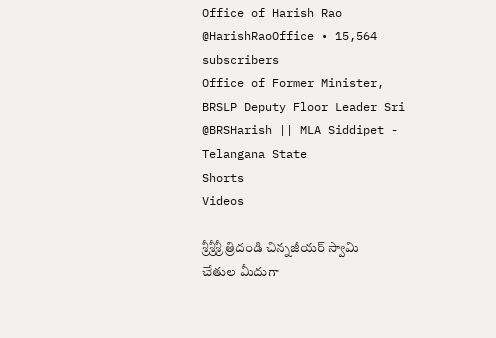Office of Harish Rao
@HarishRaoOffice • 15,564 subscribers
Office of Former Minister, BRSLP Deputy Floor Leader Sri @BRSHarish || MLA Siddipet - Telangana State
Shorts
Videos

శ్రీశ్రీశ్రీ త్రిదండి చిన్నజీయర్ స్వామి చేతుల మీదుగా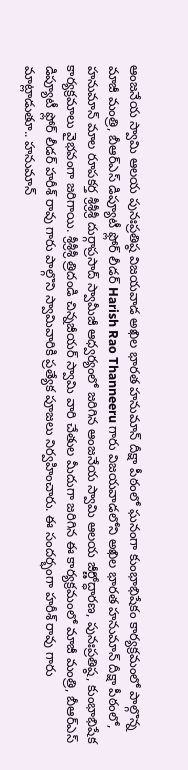ఆంజనేయ స్వామి ఆలయ పునఃప్రతిష్ఠ విజయవాడ అఖిల భారత హనుమాన్ దీక్షా పీఠంలో ఘనంగా కుంభాభిషేకం కార్యక్రమంలో పాల్గొన్న మాజీ మంత్రి, బీఆర్ఎస్ డిప్యూటీ ఫ్లోర్ లీడర్ Harish Rao Thanneeru గారు విజయవాడలోని అఖిల భారత హనుమాన్ దీక్షా పీఠంలో, హనుమాన్ మాల రూపకర్త శ్రీశ్రీశ్రీ దుర్గాప్రసాద్ స్వామీజీ ఆధ్వర్యంలో జరిగిన ఆంజనేయ స్వామి ఆలయ జీర్ణోద్ధారణ, పునఃప్రతిష్ఠ, కుంభాభిషేక కార్యక్రమాలు వైభవంగా జరిగాయి. శ్రీశ్రీశ్రీ త్రిదండి చిన్నజీయర్ స్వామి వారి చేతుల మీదుగా జరిగిన ఈ కార్యక్రమంలో మాజీ మంత్రి, బీఆర్ఎస్ డిప్యూటీ ఫ్లోర్ లీడర్ హరీశ్ రావు గారు పాల్గొని స్వామివారికి ప్రత్యేక పూజలు నిర్వహించారు. ఈ సందర్భంగా హరీశ్ రావు గారు మాట్లాడుతూ.. హనుమాన్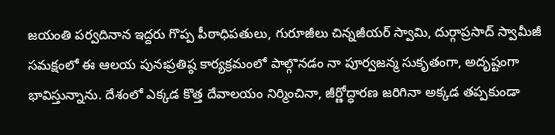జయంతి పర్వదినాన ఇద్దరు గొప్ప పీఠాధిపతులు, గురూజీలు చిన్నజీయర్ స్వామి, దుర్గాప్రసాద్ స్వామీజీ సమక్షంలో ఈ ఆలయ పునఃప్రతిష్ఠ కార్యక్రమంలో పాల్గొనడం నా పూర్వజన్మ సుకృతంగా, అదృష్టంగా భావిస్తున్నాను. దేశంలో ఎక్కడ కొత్త దేవాలయం నిర్మించినా, జీర్ణోద్ధారణ జరిగినా అక్కడ తప్పకుండా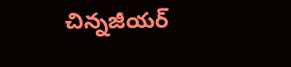చిన్నజీయర్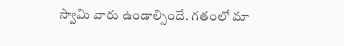స్వామి వారు ఉండాల్సిందే. గతంలో మా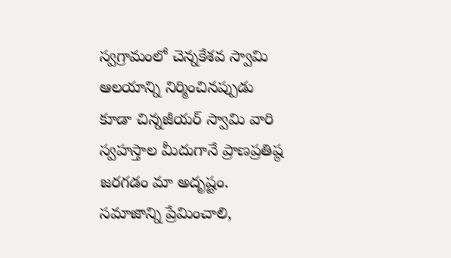స్వగ్రామంలో చెన్నకేశవ స్వామి ఆలయాన్ని నిర్మించినప్పుడు కూడా చిన్నజీయర్ స్వామి వారి స్వహస్తాల మీదుగానే ప్రాణప్రతిష్ఠ జరగడం మా అదృష్టం. సమాజాన్ని ప్రేమించాలి,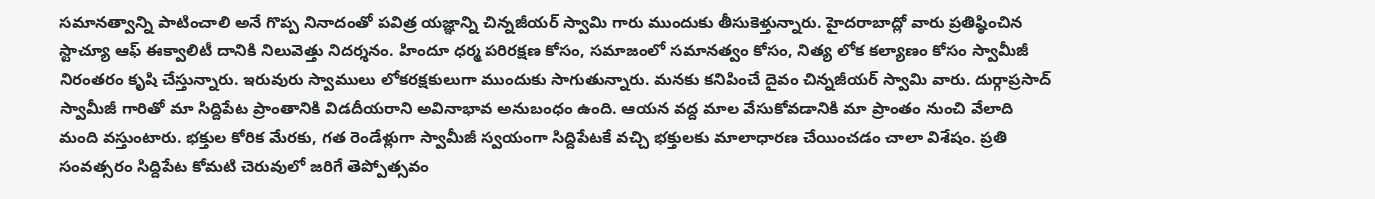సమానత్వాన్ని పాటించాలి అనే గొప్ప నినాదంతో పవిత్ర యజ్ఞాన్ని చిన్నజీయర్ స్వామి గారు ముందుకు తీసుకెళ్తున్నారు. హైదరాబాద్లో వారు ప్రతిష్ఠించిన స్టాచ్యూ ఆఫ్ ఈక్వాలిటీ దానికి నిలువెత్తు నిదర్శనం. హిందూ ధర్మ పరిరక్షణ కోసం, సమాజంలో సమానత్వం కోసం, నిత్య లోక కల్యాణం కోసం స్వామీజీ నిరంతరం కృషి చేస్తున్నారు. ఇరువురు స్వాములు లోకరక్షకులుగా ముందుకు సాగుతున్నారు. మనకు కనిపించే దైవం చిన్నజీయర్ స్వామి వారు. దుర్గాప్రసాద్ స్వామీజీ గారితో మా సిద్దిపేట ప్రాంతానికి విడదీయరాని అవినాభావ అనుబంధం ఉంది. ఆయన వద్ద మాల వేసుకోవడానికి మా ప్రాంతం నుంచి వేలాది మంది వస్తుంటారు. భక్తుల కోరిక మేరకు, గత రెండేళ్లుగా స్వామీజీ స్వయంగా సిద్దిపేటకే వచ్చి భక్తులకు మాలాధారణ చేయించడం చాలా విశేషం. ప్రతి సంవత్సరం సిద్దిపేట కోమటి చెరువులో జరిగే తెప్పోత్సవం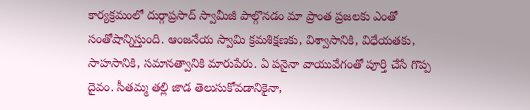కార్యక్రమంలో దుర్గాప్రసాద్ స్వామీజీ పాల్గొనడం మా ప్రాంత ప్రజలకు ఎంతో సంతోషాన్నిస్తుంది. ఆంజనేయ స్వామి క్రమశిక్షణకు, విశ్వాసానికి, విధేయతకు, సాహసానికి, సమానత్వానికి మారుపేరు. ఏ పనైనా వాయువేగంతో పూర్తి చేసే గొప్ప దైవం. సీతమ్మ తల్లి జాడ తెలుసుకోవడానికైనా,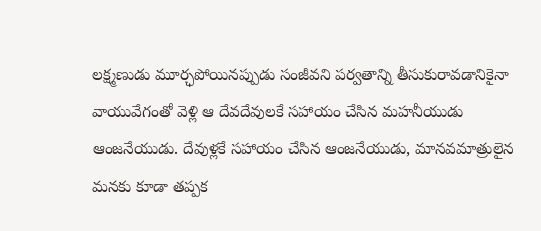లక్ష్మణుడు మూర్ఛపోయినప్పుడు సంజీవని పర్వతాన్ని తీసుకురావడానికైనా వాయువేగంతో వెళ్లి ఆ దేవదేవులకే సహాయం చేసిన మహనీయుడు ఆంజనేయుడు. దేవుళ్లకే సహాయం చేసిన ఆంజనేయుడు, మానవమాత్రులైన మనకు కూడా తప్పక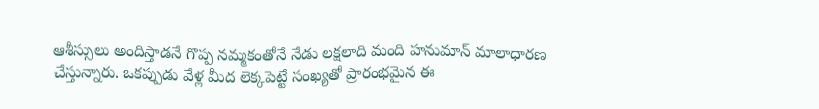ఆశీస్సులు అందిస్తాడనే గొప్ప నమ్మకంతోనే నేడు లక్షలాది మంది హనుమాన్ మాలాధారణ చేస్తున్నారు. ఒకప్పుడు వేళ్ల మీద లెక్కపెట్టే సంఖ్యతో ప్రారంభమైన ఈ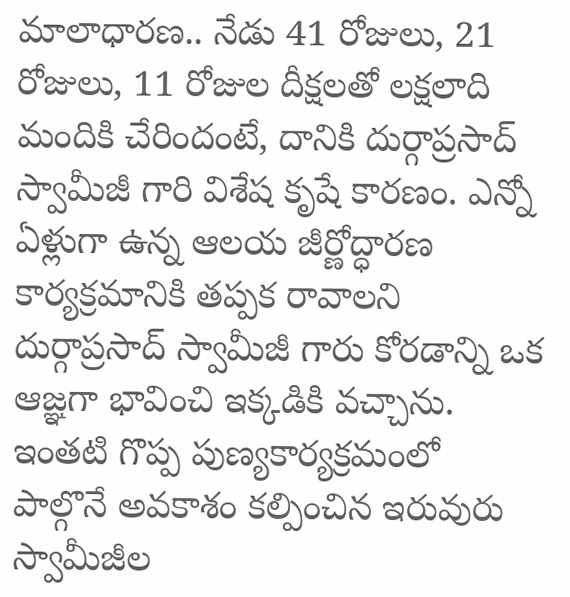మాలాధారణ.. నేడు 41 రోజులు, 21 రోజులు, 11 రోజుల దీక్షలతో లక్షలాది మందికి చేరిందంటే, దానికి దుర్గాప్రసాద్ స్వామీజీ గారి విశేష కృషే కారణం. ఎన్నో ఏళ్లుగా ఉన్న ఆలయ జీర్ణోద్ధారణ కార్యక్రమానికి తప్పక రావాలని దుర్గాప్రసాద్ స్వామీజీ గారు కోరడాన్ని ఒక ఆజ్ఞగా భావించి ఇక్కడికి వచ్చాను. ఇంతటి గొప్ప పుణ్యకార్యక్రమంలో పాల్గొనే అవకాశం కల్పించిన ఇరువురు స్వామీజీల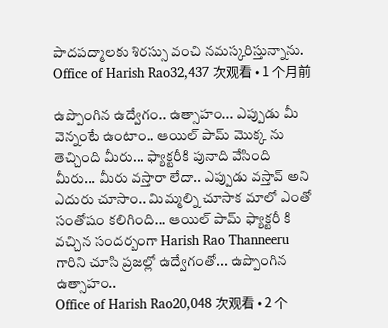పాదపద్మాలకు శిరస్సు వంచి నమస్కరిస్తున్నాను.
Office of Harish Rao32,437 次观看 • 1 个月前

ఉప్పొంగిన ఉద్వేగం.. ఉత్సాహం... ఎప్పుడు మీ వెన్నంటే ఉంటాం.. ఆయిల్ పామ్ మొక్క ను తెచ్చింది మీరు... ఫ్యాక్టరీకి పునాది వేసింది మీరు... మీరు వస్తారా లేదా.. ఎప్పుడు వస్తావ్ అని ఎదురు చూసాం.. మిమ్మల్ని చూసాక మాలో ఎంతో సంతోషం కలిగింది... ఆయిల్ పామ్ ఫ్యాక్టరీ కి వచ్చిన సందర్బంగా Harish Rao Thanneeru గారిని చూసి ప్రజల్లో ఉద్వేగంతో... ఉప్పొంగిన ఉత్సాహం..
Office of Harish Rao20,048 次观看 • 2 个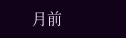月前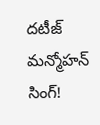దటీజ్ మన్మోహన్ సింగ్!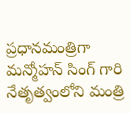ప్రధానమంత్రిగా మన్మోహన్ సింగ్ గారి నేతృత్వంలోని మంత్రి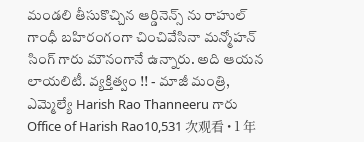మండలి తీసుకొచ్చిన ఆర్డినెన్స్ ను రాహుల్ గాంధీ బహిరంగంగా చించివేసినా మన్మోహన్ సింగ్ గారు మౌనంగానే ఉన్నారు. అది ఆయన లాయలిటీ. వ్యక్తిత్వం !! - మాజీ మంత్రి, ఎమ్మెల్యే Harish Rao Thanneeru గారు
Office of Harish Rao10,531 次观看 • 1 年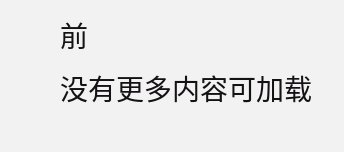前
没有更多内容可加载